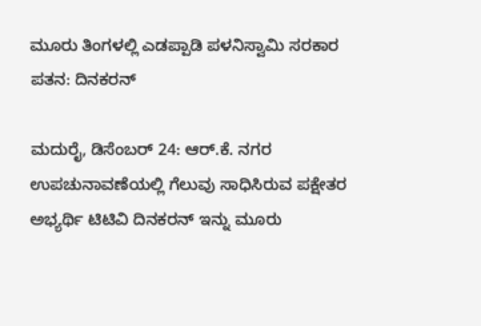ಮೂರು ತಿಂಗಳಲ್ಲಿ ಎಡಪ್ಪಾಡಿ ಪಳನಿಸ್ವಾಮಿ ಸರಕಾರ ಪತನ: ದಿನಕರನ್

ಮದುರೈ, ಡಿಸೆಂಬರ್ 24: ಆರ್.ಕೆ. ನಗರ ಉಪಚುನಾವಣೆಯಲ್ಲಿ ಗೆಲುವು ಸಾಧಿಸಿರುವ ಪಕ್ಷೇತರ ಅಭ್ಯರ್ಥಿ ಟಿಟಿವಿ ದಿನಕರನ್ ಇನ್ನು ಮೂರು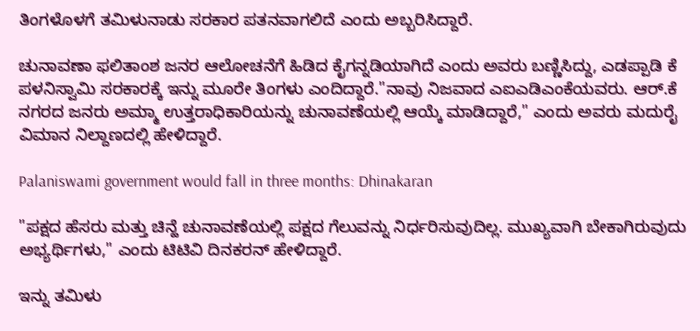ತಿಂಗಳೊಳಗೆ ತಮಿಳುನಾಡು ಸರಕಾರ ಪತನವಾಗಲಿದೆ ಎಂದು ಅಬ್ಬರಿಸಿದ್ದಾರೆ.

ಚುನಾವಣಾ ಫಲಿತಾಂಶ ಜನರ ಆಲೋಚನೆಗೆ ಹಿಡಿದ ಕೈಗನ್ನಡಿಯಾಗಿದೆ ಎಂದು ಅವರು ಬಣ್ಣಿಸಿದ್ದು, ಎಡಪ್ಪಾಡಿ ಕೆ ಪಳನಿಸ್ವಾಮಿ ಸರಕಾರಕ್ಕೆ ಇನ್ನು ಮೂರೇ ತಿಂಗಳು ಎಂದಿದ್ದಾರೆ."ನಾವು ನಿಜವಾದ ಎಐಎಡಿಎಂಕೆಯವರು. ಆರ್.ಕೆ ನಗರದ ಜನರು ಅಮ್ಮಾ ಉತ್ತರಾಧಿಕಾರಿಯನ್ನು ಚುನಾವಣೆಯಲ್ಲಿ ಆಯ್ಕೆ ಮಾಡಿದ್ದಾರೆ," ಎಂದು ಅವರು ಮದುರೈ ವಿಮಾನ ನಿಲ್ದಾಣದಲ್ಲಿ ಹೇಳಿದ್ದಾರೆ.

Palaniswami government would fall in three months: Dhinakaran

"ಪಕ್ಷದ ಹೆಸರು ಮತ್ತು ಚಿನ್ಹೆ ಚುನಾವಣೆಯಲ್ಲಿ ಪಕ್ಷದ ಗೆಲುವನ್ನು ನಿರ್ಧರಿಸುವುದಿಲ್ಲ. ಮುಖ್ಯವಾಗಿ ಬೇಕಾಗಿರುವುದು ಅಭ್ಯರ್ಥಿಗಳು," ಎಂದು ಟಿಟಿವಿ ದಿನಕರನ್ ಹೇಳಿದ್ದಾರೆ.

ಇನ್ನು ತಮಿಳು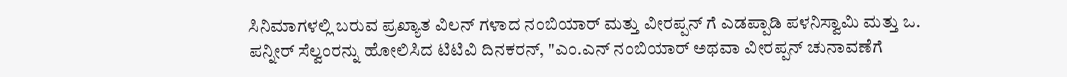ಸಿನಿಮಾಗಳಲ್ಲಿ ಬರುವ ಪ್ರಖ್ಯಾತ ವಿಲನ್ ಗಳಾದ ನಂಬಿಯಾರ್ ಮತ್ತು ವೀರಪ್ಪನ್ ಗೆ ಎಡಪ್ಪಾಡಿ ಪಳನಿಸ್ವಾಮಿ ಮತ್ತು ಒ. ಪನ್ನೀರ್ ಸೆಲ್ವಂರನ್ನು ಹೋಲಿಸಿದ ಟಿಟಿವಿ ದಿನಕರನ್, "ಎಂ.ಎನ್ ನಂಬಿಯಾರ್ ಅಥವಾ ವೀರಪ್ಪನ್ ಚುನಾವಣೆಗೆ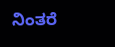ನಿಂತರೆ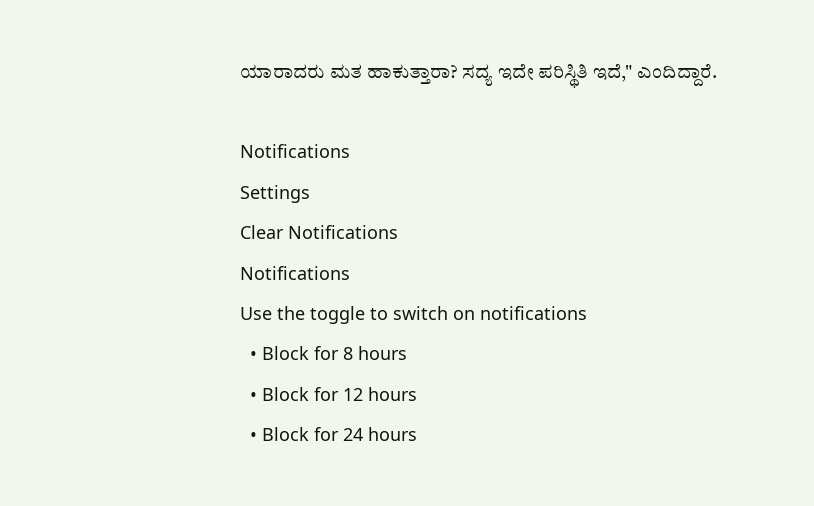ಯಾರಾದರು ಮತ ಹಾಕುತ್ತಾರಾ? ಸದ್ಯ ಇದೇ ಪರಿಸ್ಥಿತಿ ಇದೆ," ಎಂದಿದ್ದಾರೆ.

Notifications
Settings
Clear Notifications
Notifications
Use the toggle to switch on notifications
  • Block for 8 hours
  • Block for 12 hours
  • Block for 24 hours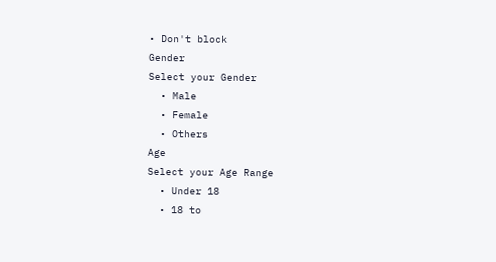• Don't block
Gender
Select your Gender
  • Male
  • Female
  • Others
Age
Select your Age Range
  • Under 18
  • 18 to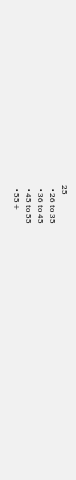25
  • 26 to 35
  • 36 to 45
  • 45 to 55
  • 55+